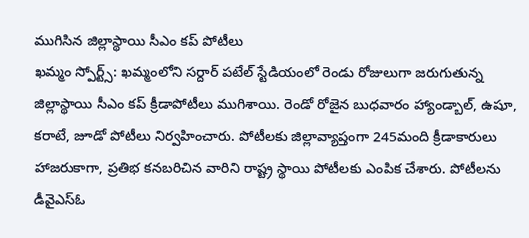ముగిసిన జిల్లాస్థాయి సీఎం కప్ పోటీలు
ఖమ్మం స్పోర్ట్స్: ఖమ్మంలోని సర్దార్ పటేల్ స్టేడియంలో రెండు రోజులుగా జరుగుతున్న జిల్లాస్థాయి సీఎం కప్ క్రీడాపోటీలు ముగిశాయి. రెండో రోజైన బుధవారం హ్యాండ్బాల్, ఉషూ, కరాటే, జూడో పోటీలు నిర్వహించారు. పోటీలకు జిల్లావ్యాప్తంగా 245మంది క్రీడాకారులు హాజరుకాగా, ప్రతిభ కనబరిచిన వారిని రాష్ట్ర స్థాయి పోటీలకు ఎంపిక చేశారు. పోటీలను డీవైఎస్ఓ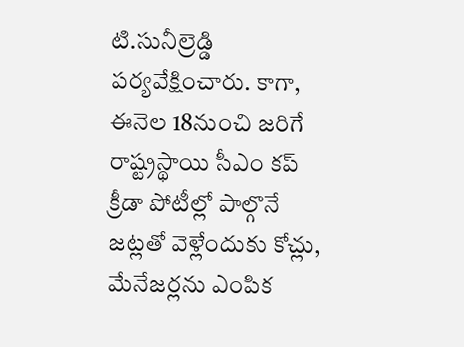టి.సునీల్రెడ్డి పర్యవేక్షించారు. కాగా, ఈనెల 18నుంచి జరిగే రాష్ట్రస్థాయి సీఎం కప్ క్రీడా పోటీల్లో పాల్గొనే జట్లతో వెళ్లేందుకు కోచ్లు, మేనేజర్లను ఎంపిక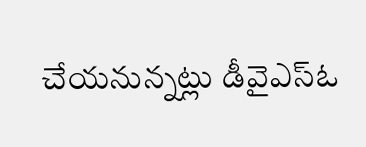చేయనున్నట్లు డీవైఎస్ఓ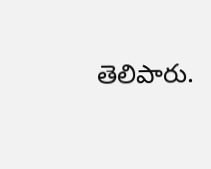తెలిపారు.